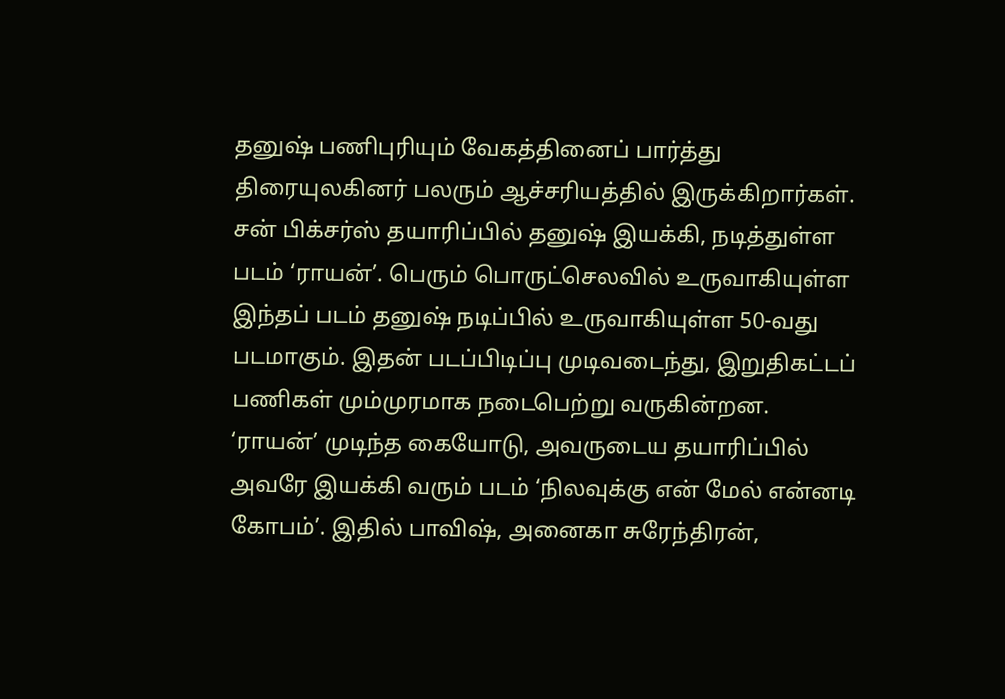தனுஷ் பணிபுரியும் வேகத்தினைப் பார்த்து திரையுலகினர் பலரும் ஆச்சரியத்தில் இருக்கிறார்கள்.
சன் பிக்சர்ஸ் தயாரிப்பில் தனுஷ் இயக்கி, நடித்துள்ள படம் ‘ராயன்’. பெரும் பொருட்செலவில் உருவாகியுள்ள இந்தப் படம் தனுஷ் நடிப்பில் உருவாகியுள்ள 50-வது படமாகும். இதன் படப்பிடிப்பு முடிவடைந்து, இறுதிகட்டப் பணிகள் மும்முரமாக நடைபெற்று வருகின்றன.
‘ராயன்’ முடிந்த கையோடு, அவருடைய தயாரிப்பில் அவரே இயக்கி வரும் படம் ‘நிலவுக்கு என் மேல் என்னடி கோபம்’. இதில் பாவிஷ், அனைகா சுரேந்திரன்,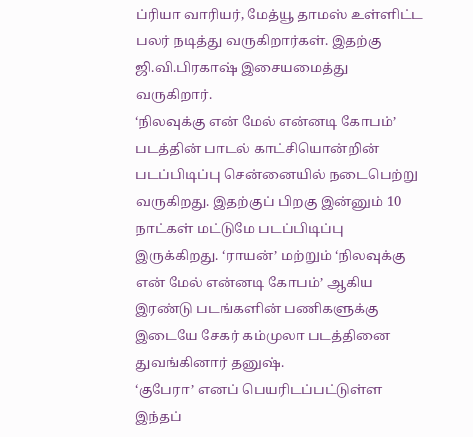ப்ரியா வாரியர், மேத்யூ தாமஸ் உள்ளிட்ட பலர் நடித்து வருகிறார்கள். இதற்கு ஜி.வி.பிரகாஷ் இசையமைத்து வருகிறார்.
‘நிலவுக்கு என் மேல் என்னடி கோபம்’ படத்தின் பாடல் காட்சியொன்றின் படப்பிடிப்பு சென்னையில் நடைபெற்று வருகிறது. இதற்குப் பிறகு இன்னும் 10 நாட்கள் மட்டுமே படப்பிடிப்பு இருக்கிறது. ‘ராயன்’ மற்றும் ‘நிலவுக்கு என் மேல் என்னடி கோபம்’ ஆகிய இரண்டு படங்களின் பணிகளுக்கு இடையே சேகர் கம்முலா படத்தினை துவங்கினார் தனுஷ்.
‘குபேரா’ எனப் பெயரிடப்பட்டுள்ள இந்தப்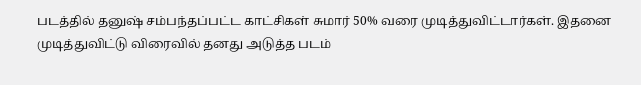படத்தில் தனுஷ் சம்பந்தப்பட்ட காட்சிகள் சுமார் 50% வரை முடித்துவிட்டார்கள். இதனை முடித்துவிட்டு விரைவில் தனது அடுத்த படம்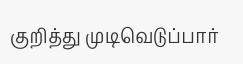குறித்து முடிவெடுப்பார்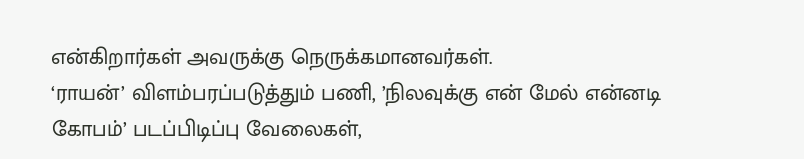என்கிறார்கள் அவருக்கு நெருக்கமானவர்கள்.
‘ராயன்’ விளம்பரப்படுத்தும் பணி, ’நிலவுக்கு என் மேல் என்னடி கோபம்’ படப்பிடிப்பு வேலைகள்,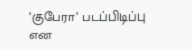‘குபேரா’ படப்பிடிப்பு என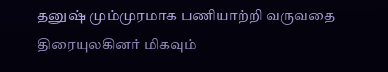தனுஷ் மும்முரமாக பணியாற்றி வருவதை திரையுலகினர் மிகவும்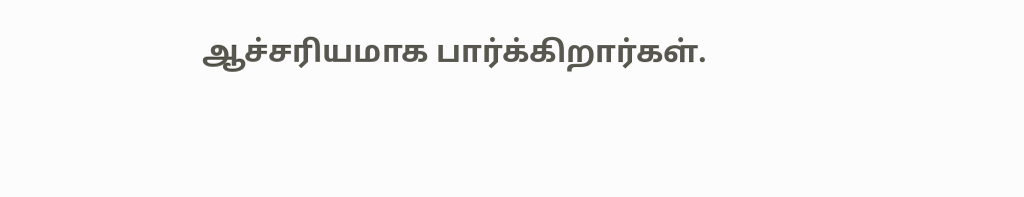ஆச்சரியமாக பார்க்கிறார்கள்.